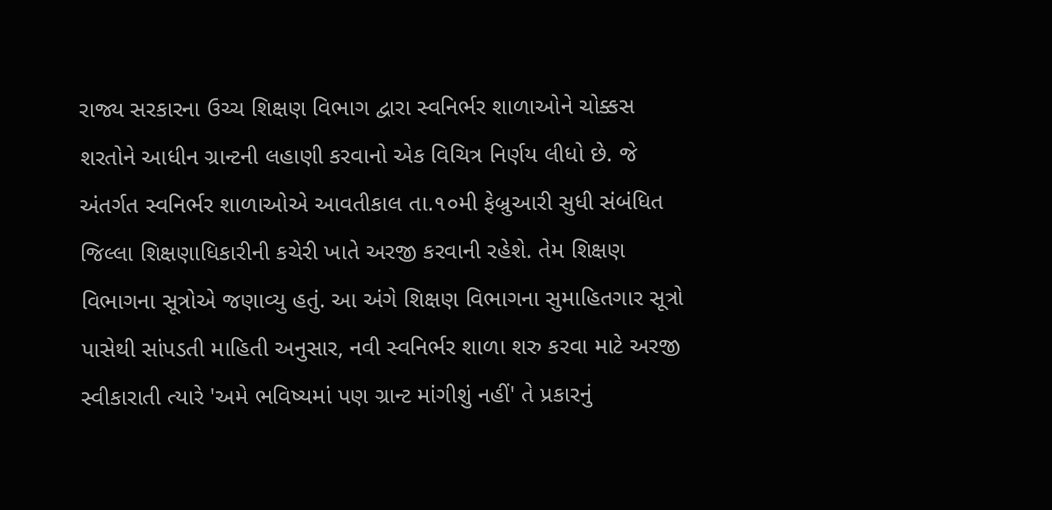રાજ્ય સરકારના ઉચ્ચ શિક્ષણ વિભાગ દ્વારા સ્વનિર્ભર શાળાઓને ચોક્કસ શરતોને આધીન ગ્રાન્ટની લહાણી કરવાનો એક વિચિત્ર નિર્ણય લીધો છે. જે અંતર્ગત સ્વનિર્ભર શાળાઓએ આવતીકાલ તા.૧૦મી ફેબ્રુઆરી સુધી સંબંધિત જિલ્લા શિક્ષણાધિકારીની કચેરી ખાતે અરજી કરવાની રહેશે. તેમ શિક્ષણ વિભાગના સૂત્રોએ જણાવ્યુ હતું. આ અંગે શિક્ષણ વિભાગના સુમાહિતગાર સૂત્રો પાસેથી સાંપડતી માહિતી અનુસાર, નવી સ્વનિર્ભર શાળા શરુ કરવા માટે અરજી સ્વીકારાતી ત્યારે 'અમે ભવિષ્યમાં પણ ગ્રાન્ટ માંગીશું નહીં' તે પ્રકારનું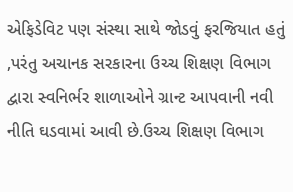એફિડેવિટ પણ સંસ્થા સાથે જોડવું ફરજિયાત હતું ,પરંતુ અચાનક સરકારના ઉચ્ચ શિક્ષણ વિભાગ દ્વારા સ્વનિર્ભર શાળાઓને ગ્રાન્ટ આપવાની નવી નીતિ ઘડવામાં આવી છે.ઉચ્ચ શિક્ષણ વિભાગ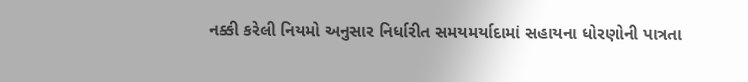નક્કી કરેલી નિયમો અનુસાર નિર્ધારીત સમયમર્યાદામાં સહાયના ધોરણોની પાત્રતા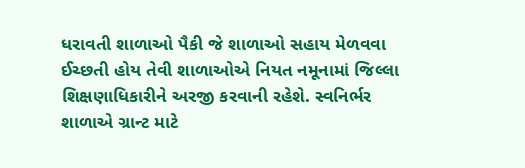ધરાવતી શાળાઓ પૈકી જે શાળાઓ સહાય મેળવવા ઈચ્છતી હોય તેવી શાળાઓએ નિયત નમૂનામાં જિલ્લા શિક્ષણાધિકારીને અરજી કરવાની રહેશે. સ્વનિર્ભર શાળાએ ગ્રાન્ટ માટે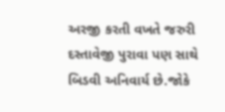અરજી કરતી વખતે જરુરી દસ્તાવેજી પુરાવા પણ સાથે બિડવી અનિવાર્ય છે.જોકે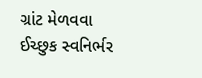ગ્રાંટ મેળવવા ઈચ્છુક સ્વનિર્ભર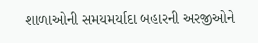શાળાઓની સમયમર્યાદા બહારની અરજીઓને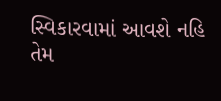સ્વિકારવામાં આવશે નહિ તેમ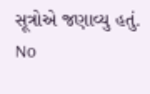સૂત્રોએ જણાવ્યુ હતું.
No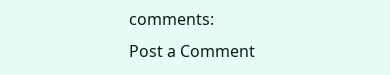comments:
Post a Comment